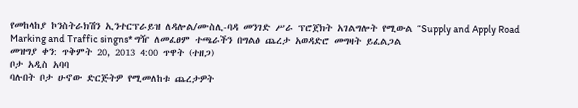የመከላከያ ኮንስትራክሽን ኢንተርፕራይዝ ለዳሎል/ሙስሊ-ባዳ መንገድ ሥራ ፕሮጀክት አገልግሎት የሚውል “Supply and Apply Road Marking and Traffic singns* ግዥ ለመፈፀም ተጫራችን በግልፅ ጨረታ አወዳድሮ መግዛት ይፈልጋል
መዝግያ ቀን: ጥቅምት 20, 2013 4:00 ጥዋት (ተዘጋ)
ቦታ አዲስ አባባ
ባሉበት ቦታ ሁኖው ድርጅትዎ የሚመለከቱ ጨረታዎት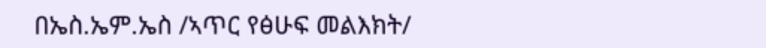በኤስ.ኤም.ኤስ /ኣጥር የፅሁፍ መልእክት/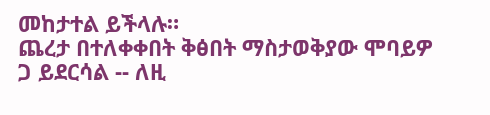መከታተል ይችላሉ።
ጨረታ በተለቀቀበት ቅፅበት ማስታወቅያው ሞባይዎ ጋ ይደርሳል -- ለዚ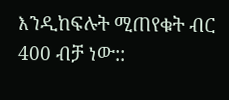እንዲከፍሉት ሚጠየቁት ብር 400 ብቻ ነው::